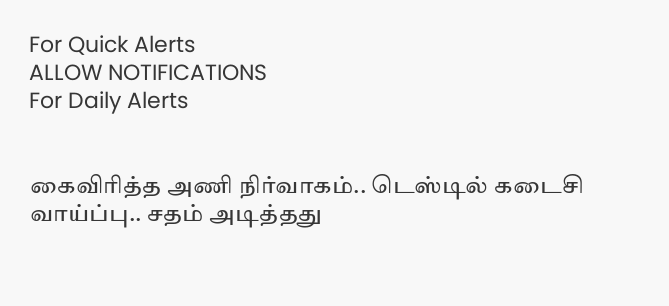For Quick Alerts
ALLOW NOTIFICATIONS
For Daily Alerts


கைவிரித்த அணி நிர்வாகம்.. டெஸ்டில் கடைசி வாய்ப்பு.. சதம் அடித்தது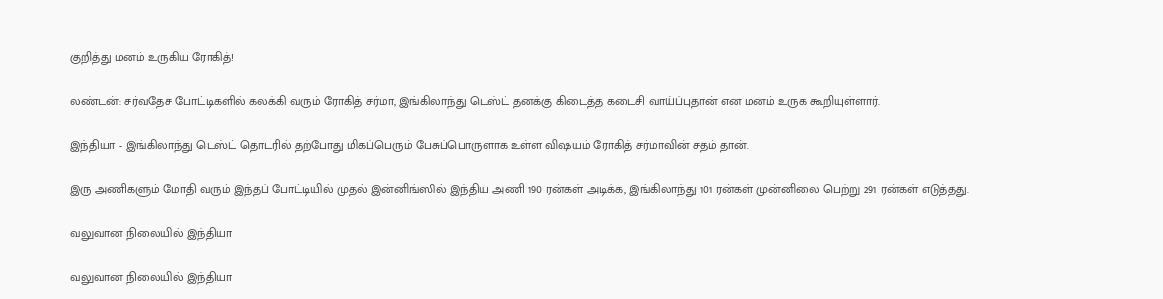குறித்து மனம் உருகிய ரோகித்!

லண்டன்: சர்வதேச போட்டிகளில் கலக்கி வரும் ரோகித் சர்மா, இங்கிலாந்து டெஸ்ட் தனக்கு கிடைத்த கடைசி வாய்ப்புதான் என மனம் உருக கூறியுள்ளார்.

இந்தியா - இங்கிலாந்து டெஸ்ட் தொடரில் தற்போது மிகப்பெரும் பேசுப்பொருளாக உள்ள விஷயம் ரோகித் சர்மாவின் சதம் தான்.

இரு அணிகளும் மோதி வரும் இந்தப் போட்டியில் முதல் இன்னிங்ஸில் இந்திய அணி 190 ரன்கள் அடிக்க, இங்கிலாந்து 101 ரன்கள் முன்னிலை பெற்று 291 ரன்கள் எடுத்தது.

வலுவான நிலையில் இந்தியா

வலுவான நிலையில் இந்தியா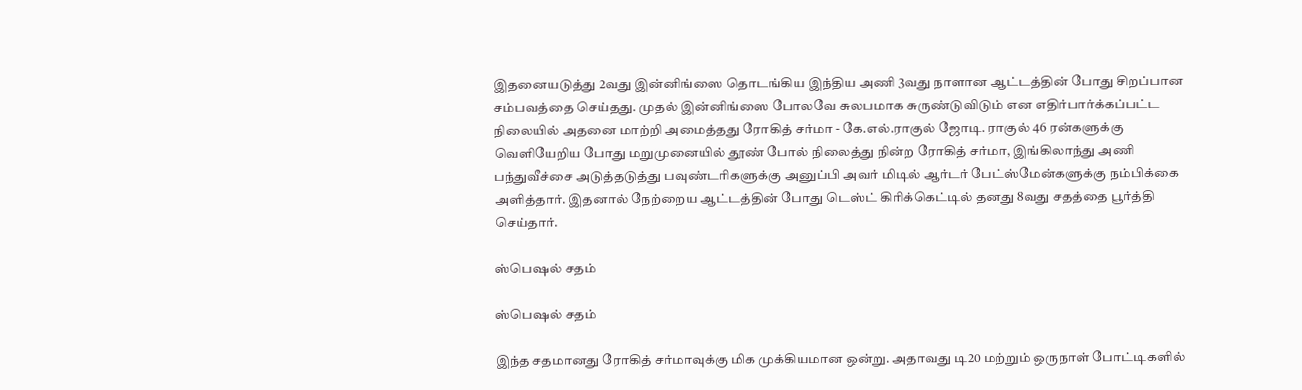இதனையடுத்து 2வது இன்னிங்ஸை தொடங்கிய இந்திய அணி 3வது நாளான ஆட்டத்தின் போது சிறப்பான சம்பவத்தை செய்தது. முதல் இன்னிங்ஸை போலவே சுலபமாக சுருண்டுவிடும் என எதிர்பார்க்கப்பட்ட நிலையில் அதனை மாற்றி அமைத்தது ரோகித் சர்மா - கே.எல்.ராகுல் ஜோடி. ராகுல் 46 ரன்களுக்கு வெளியேறிய போது மறுமுனையில் தூண் போல் நிலைத்து நின்ற ரோகித் சர்மா, இங்கிலாந்து அணி பந்துவீச்சை அடுத்தடுத்து பவுண்டரிகளுக்கு அனுப்பி அவர் மிடில் ஆர்டர் பேட்ஸ்மேன்களுக்கு நம்பிக்கை அளித்தார். இதனால் நேற்றைய ஆட்டத்தின் போது டெஸ்ட் கிரிக்கெட்டில் தனது 8வது சதத்தை பூர்த்தி செய்தார்.

ஸ்பெஷல் சதம்

ஸ்பெஷல் சதம்

இந்த சதமானது ரோகித் சர்மாவுக்கு மிக முக்கியமான ஒன்று. அதாவது டி20 மற்றும் ஒருநாள் போட்டிகளில்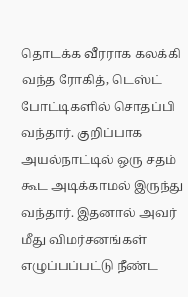தொடக்க வீரராக கலக்கி வந்த ரோகித், டெஸ்ட் போட்டிகளில் சொதப்பி வந்தார். குறிப்பாக அயல்நாட்டில் ஒரு சதம் கூட அடிக்காமல் இருந்து வந்தார். இதனால் அவர் மீது விமர்சனங்கள் எழுப்பப்பட்டு நீண்ட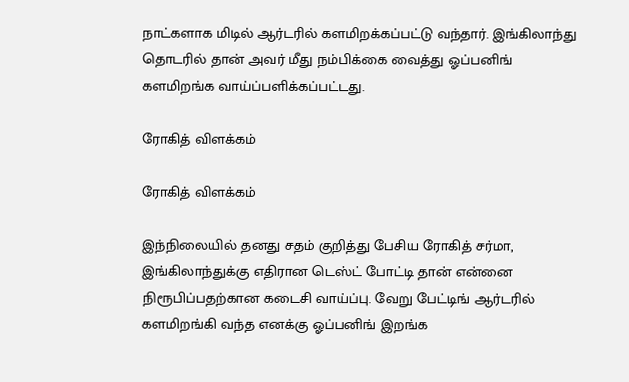நாட்களாக மிடில் ஆர்டரில் களமிறக்கப்பட்டு வந்தார். இங்கிலாந்து தொடரில் தான் அவர் மீது நம்பிக்கை வைத்து ஓப்பனிங் களமிறங்க வாய்ப்பளிக்கப்பட்டது.

ரோகித் விளக்கம்

ரோகித் விளக்கம்

இந்நிலையில் தனது சதம் குறித்து பேசிய ரோகித் சர்மா, இங்கிலாந்துக்கு எதிரான டெஸ்ட் போட்டி தான் என்னை நிரூபிப்பதற்கான கடைசி வாய்ப்பு. வேறு பேட்டிங் ஆர்டரில் களமிறங்கி வந்த எனக்கு ஓப்பனிங் இறங்க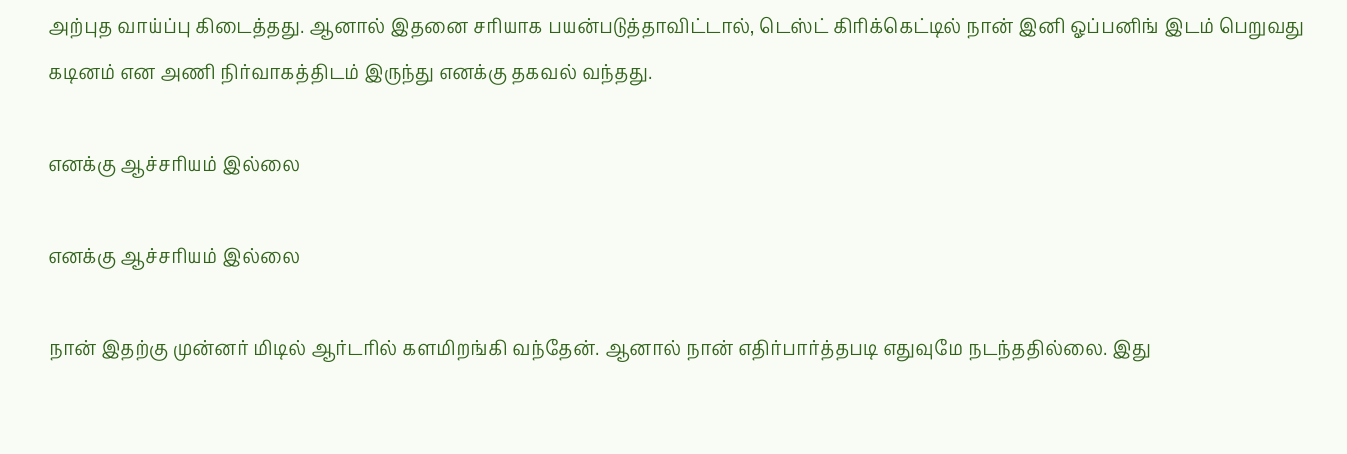அற்புத வாய்ப்பு கிடைத்தது. ஆனால் இதனை சரியாக பயன்படுத்தாவிட்டால், டெஸ்ட் கிரிக்கெட்டில் நான் இனி ஓப்பனிங் இடம் பெறுவது கடினம் என அணி நிர்வாகத்திடம் இருந்து எனக்கு தகவல் வந்தது.

எனக்கு ஆச்சரியம் இல்லை

எனக்கு ஆச்சரியம் இல்லை

நான் இதற்கு முன்னர் மிடில் ஆர்டரில் களமிறங்கி வந்தேன். ஆனால் நான் எதிர்பார்த்தபடி எதுவுமே நடந்ததில்லை. இது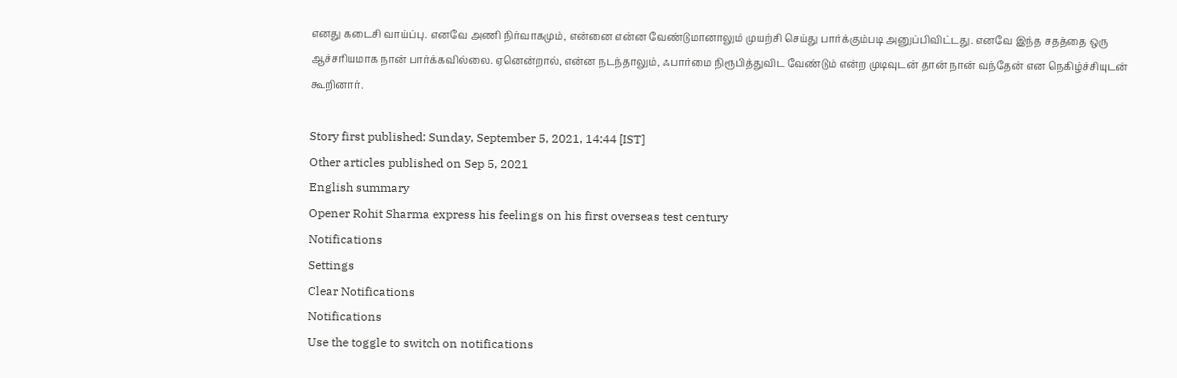எனது கடைசி வாய்ப்பு. எனவே அணி நிர்வாகமும், என்னை என்ன வேண்டுமானாலும் முயற்சி செய்து பார்க்கும்படி அனுப்பிவிட்டது. எனவே இந்த சதத்தை ஒரு ஆச்சரியமாக நான் பார்க்கவில்லை. ஏனென்றால், என்ன நடந்தாலும், ஃபார்மை நிரூபித்துவிட வேண்டும் என்ற முடிவுடன் தான் நான் வந்தேன் என நெகிழ்ச்சியுடன் கூறினார்.

Story first published: Sunday, September 5, 2021, 14:44 [IST]
Other articles published on Sep 5, 2021
English summary
Opener Rohit Sharma express his feelings on his first overseas test century
Notifications
Settings
Clear Notifications
Notifications
Use the toggle to switch on notifications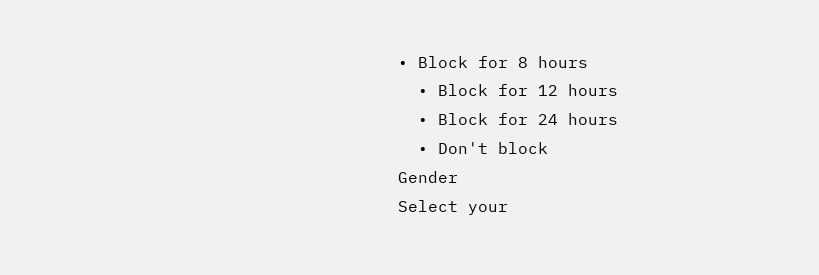• Block for 8 hours
  • Block for 12 hours
  • Block for 24 hours
  • Don't block
Gender
Select your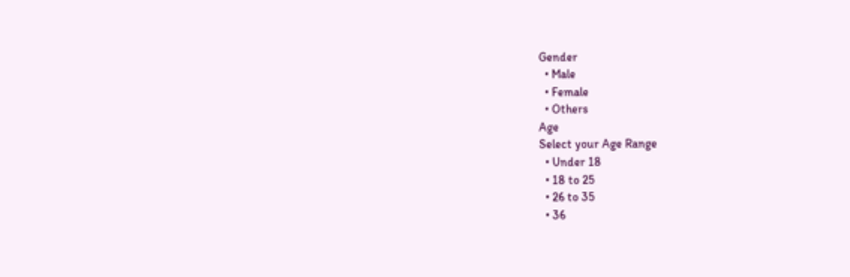Gender
  • Male
  • Female
  • Others
Age
Select your Age Range
  • Under 18
  • 18 to 25
  • 26 to 35
  • 36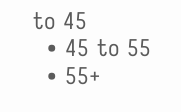to 45
  • 45 to 55
  • 55+